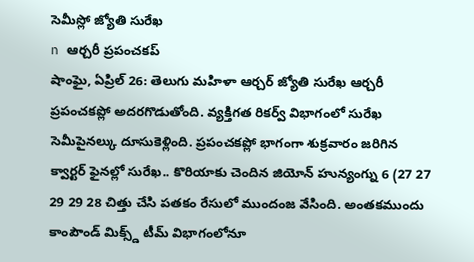సెమీస్లో జ్యోతి సురేఖ
n ఆర్చరీ ప్రపంచకప్
షాంఘై, ఏప్రిల్ 26: తెలుగు మహిళా ఆర్చర్ జ్యోతి సురేఖ ఆర్చరీ ప్రపంచకప్లో అదరగొడుతోంది. వ్యక్తిగత రికర్వ్ విభాగంలో సురేఖ సెమీపైనల్కు దూసుకెళ్లింది. ప్రపంచకప్లో భాగంగా శుక్రవారం జరిగిన క్వార్టర్ ఫైనల్లో సురేఖ.. కొరియాకు చెందిన జియోన్ హున్యంగ్ను 6 (27 27 29 29 28 చిత్తు చేసి పతకం రేసులో ముందంజ వేసింది. అంతకముందు కాంపౌండ్ మిక్స్డ్ టీమ్ విభాగంలోనూ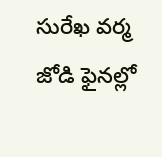సురేఖ వర్మ జోడి ఫైనల్లో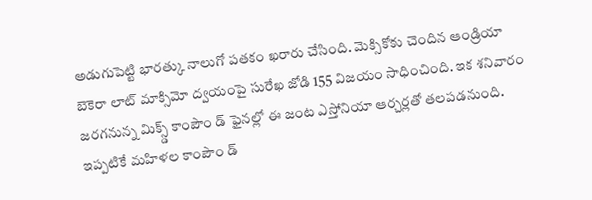అడుగుపెట్టి భారత్కు నాలుగో పతకం ఖరారు చేసింది. మెక్సికోకు చెందిన ఆండ్రియా బెకెరా లాట్ మాక్సిమో ద్వయంపై సురేఖ జోడి 155 విజయం సాధించింది. ఇక శనివారం జరగనున్న మిక్స్డ్ కాంపౌం డ్ ఫైనల్లో ఈ జంట ఎస్తోనియా ఆర్చర్లతో తలపడనుంది. ఇప్పటికే మహిళల కాంపౌం డ్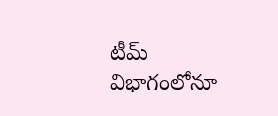టీమ్ విభాగంలోనూ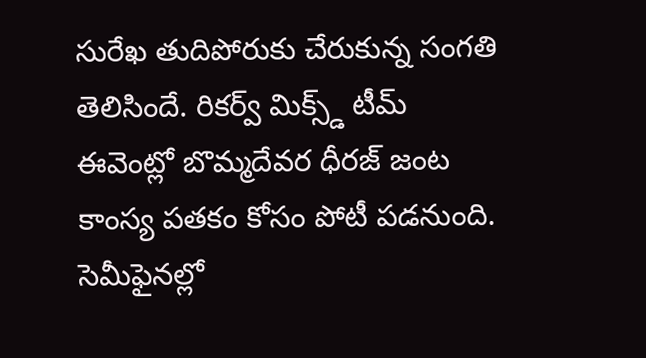సురేఖ తుదిపోరుకు చేరుకున్న సంగతి తెలిసిందే. రికర్వ్ మిక్స్డ్ టీమ్ ఈవెంట్లో బొమ్మదేవర ధీరజ్ జంట కాంస్య పతకం కోసం పోటీ పడనుంది. సెమీఫైనల్లో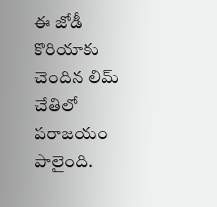ఈ జోడీ కొరియాకు చెందిన లిమ్ చేతిలో పరాజయం పాలైంది.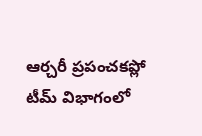ఆర్చరీ ప్రపంచకప్లో టీమ్ విభాగంలో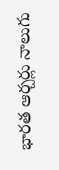భారత ఆర్చర్లు నాలుగు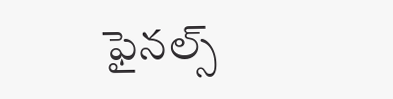ఫైనల్స్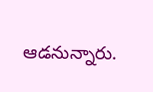ఆడనున్నారు.